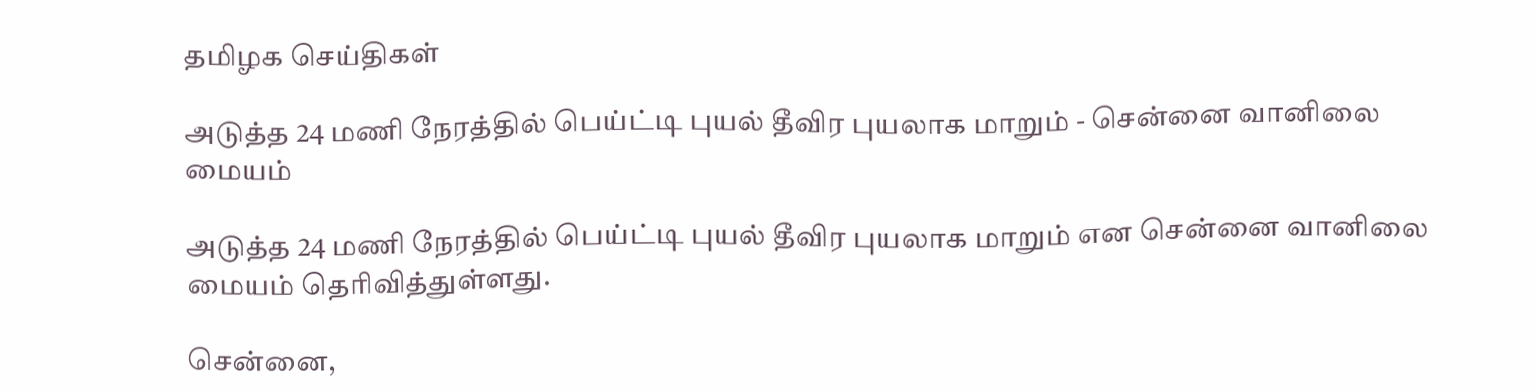தமிழக செய்திகள்

அடுத்த 24 மணி நேரத்தில் பெய்ட்டி புயல் தீவிர புயலாக மாறும் - சென்னை வானிலை மையம்

அடுத்த 24 மணி நேரத்தில் பெய்ட்டி புயல் தீவிர புயலாக மாறும் என சென்னை வானிலை மையம் தெரிவித்துள்ளது.

சென்னை,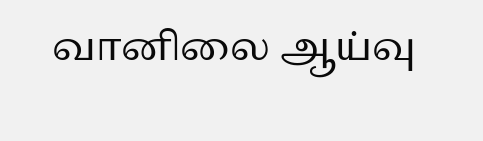வானிலை ஆய்வு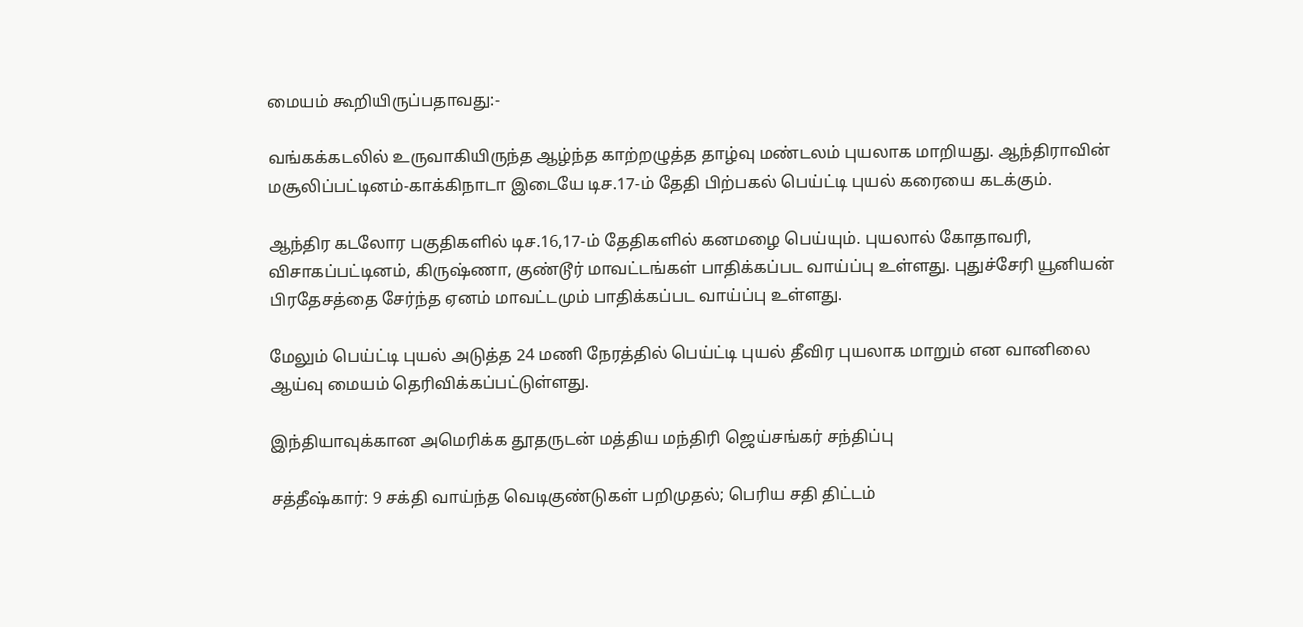மையம் கூறியிருப்பதாவது:-

வங்கக்கடலில் உருவாகியிருந்த ஆழ்ந்த காற்றழுத்த தாழ்வு மண்டலம் புயலாக மாறியது. ஆந்திராவின் மசூலிப்பட்டினம்-காக்கிநாடா இடையே டிச.17-ம் தேதி பிற்பகல் பெய்ட்டி புயல் கரையை கடக்கும்.

ஆந்திர கடலோர பகுதிகளில் டிச.16,17-ம் தேதிகளில் கனமழை பெய்யும். புயலால் கோதாவரி, விசாகப்பட்டினம், கிருஷ்ணா, குண்டூர் மாவட்டங்கள் பாதிக்கப்பட வாய்ப்பு உள்ளது. புதுச்சேரி யூனியன் பிரதேசத்தை சேர்ந்த ஏனம் மாவட்டமும் பாதிக்கப்பட வாய்ப்பு உள்ளது.

மேலும் பெய்ட்டி புயல் அடுத்த 24 மணி நேரத்தில் பெய்ட்டி புயல் தீவிர புயலாக மாறும் என வானிலை ஆய்வு மையம் தெரிவிக்கப்பட்டுள்ளது.

இந்தியாவுக்கான அமெரிக்க தூதருடன் மத்திய மந்திரி ஜெய்சங்கர் சந்திப்பு

சத்தீஷ்கார்: 9 சக்தி வாய்ந்த வெடிகுண்டுகள் பறிமுதல்; பெரிய சதி திட்டம்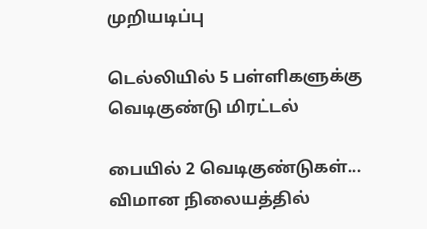முறியடிப்பு

டெல்லியில் 5 பள்ளிகளுக்கு வெடிகுண்டு மிரட்டல்

பையில் 2 வெடிகுண்டுகள்... விமான நிலையத்தில்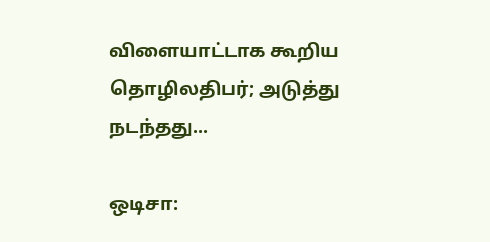விளையாட்டாக கூறிய தொழிலதிபர்; அடுத்து நடந்தது...

ஒடிசா: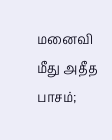மனைவி மீது அதீத பாசம்;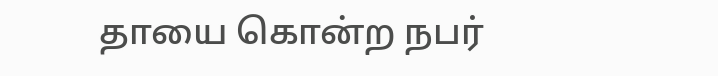தாயை கொன்ற நபர்